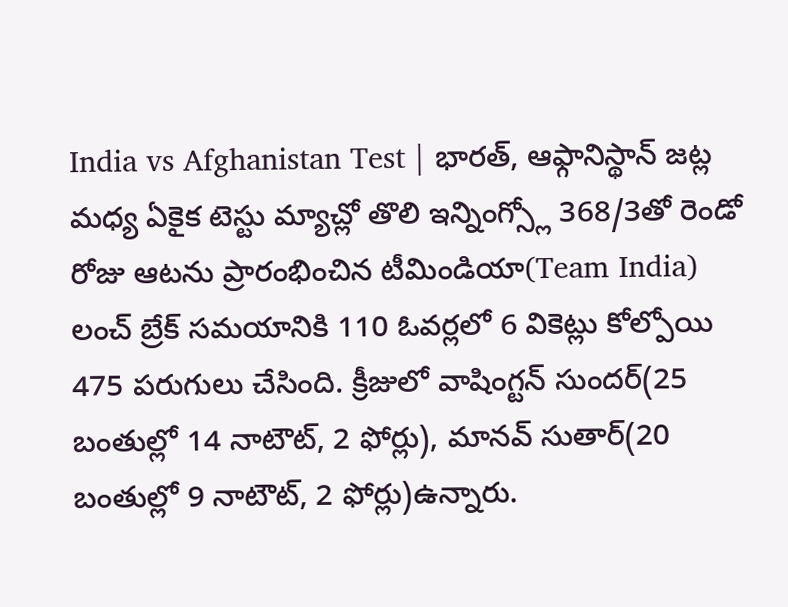India vs Afghanistan Test | భారత్, ఆఫ్గానిస్థాన్ జట్ల మధ్య ఏకైక టెస్టు మ్యాచ్లో తొలి ఇన్నింగ్స్లో 368/3తో రెండో రోజు ఆటను ప్రారంభించిన టీమిండియా(Team India) లంచ్ బ్రేక్ సమయానికి 110 ఓవర్లలో 6 వికెట్లు కోల్పోయి 475 పరుగులు చేసింది. క్రీజులో వాషింగ్టన్ సుందర్(25 బంతుల్లో 14 నాటౌట్, 2 ఫోర్లు), మానవ్ సుతార్(20 బంతుల్లో 9 నాటౌట్, 2 ఫోర్లు)ఉన్నారు.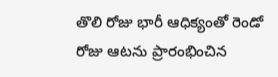తొలి రోజు భారీ ఆధిక్యంతో రెండో రోజు ఆటను ప్రారంభించిన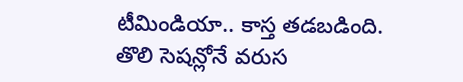టీమిండియా.. కాస్త తడబడింది. తొలి సెషన్లోనే వరుస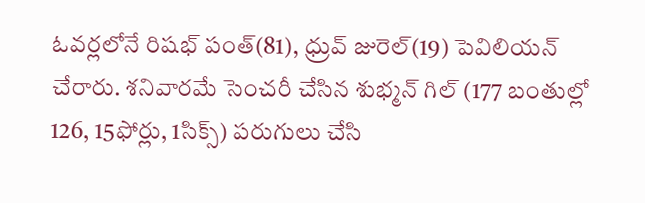ఓవర్లలోనే రిషభ్ పంత్(81), ధ్రువ్ జురెల్(19) పెవిలియన్ చేరారు. శనివారమే సెంచరీ చేసిన శుభ్మన్ గిల్ (177 బంతుల్లో 126, 15ఫోర్లు, 1సిక్స్) పరుగులు చేసి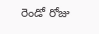రెండో రోజు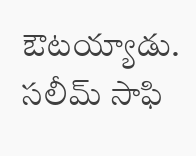ఔటయ్యాడు. సలీమ్ సాఫి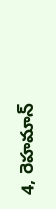4, రెహమాన్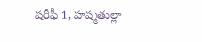షరీఫీ 1, హష్మతుల్లా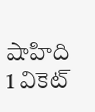షాహిది 1 వికెట్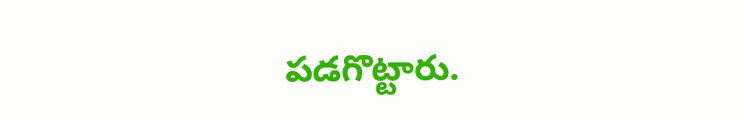పడగొట్టారు.